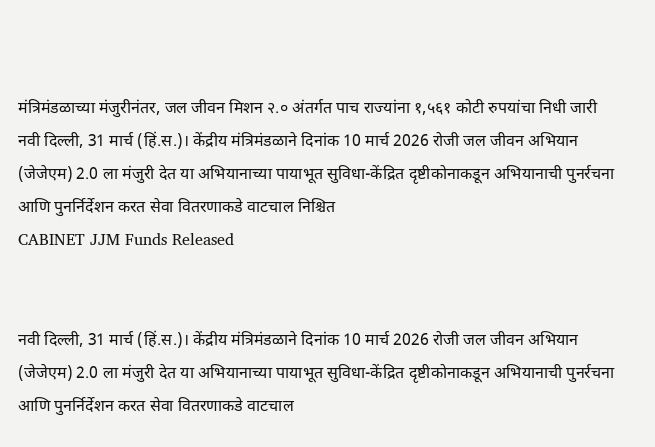मंत्रिमंडळाच्या मंजुरीनंतर, जल जीवन मिशन २.० अंतर्गत पाच राज्यांना १,५६१ कोटी रुपयांचा निधी जारी
नवी दिल्ली, 31 मार्च (हिं.स.)। केंद्रीय मंत्रिमंडळाने दिनांक 10 मार्च 2026 रोजी जल जीवन अभियान (जेजेएम) 2.0 ला मंजुरी देत या अभियानाच्या पायाभूत सुविधा-केंद्रित दृष्टीकोनाकडून अभियानाची पुनर्रचना आणि पुनर्निर्देशन करत सेवा वितरणाकडे वाटचाल निश्चित
CABINET JJM Funds Released


नवी दिल्ली, 31 मार्च (हिं.स.)। केंद्रीय मंत्रिमंडळाने दिनांक 10 मार्च 2026 रोजी जल जीवन अभियान (जेजेएम) 2.0 ला मंजुरी देत या अभियानाच्या पायाभूत सुविधा-केंद्रित दृष्टीकोनाकडून अभियानाची पुनर्रचना आणि पुनर्निर्देशन करत सेवा वितरणाकडे वाटचाल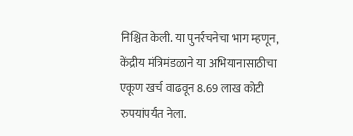निश्चित केली. या पुनर्रचनेचा भाग म्हणून, केंद्रीय मंत्रिमंडळाने या अभियानासाठीचा एकूण खर्च वाढवून 8.69 लाख कोटी रुपयांपर्यंत नेला.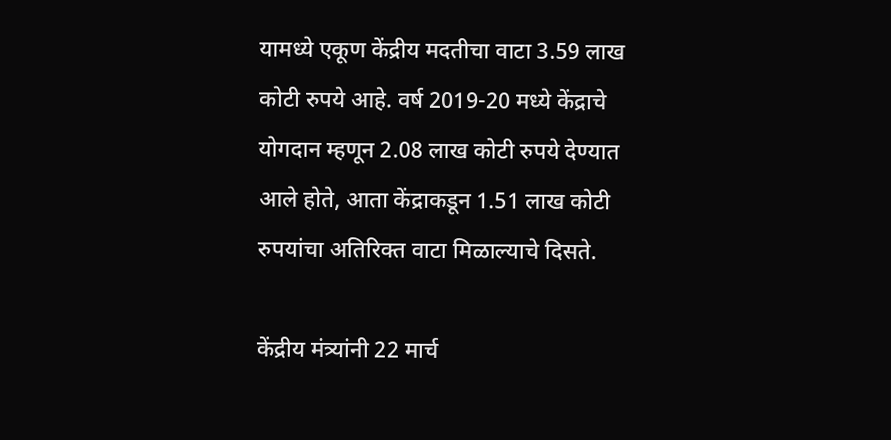यामध्ये एकूण केंद्रीय मदतीचा वाटा 3.59 लाख कोटी रुपये आहे. वर्ष 2019-20 मध्ये केंद्राचे योगदान म्हणून 2.08 लाख कोटी रुपये देण्यात आले होते, आता केंद्राकडून 1.51 लाख कोटी रुपयांचा अतिरिक्त वाटा मिळाल्याचे दिसते.

केंद्रीय मंत्र्यांनी 22 मार्च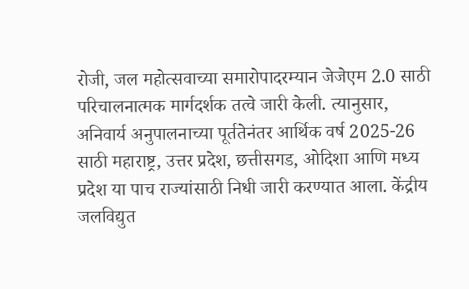रोजी, जल महोत्सवाच्या समारोपादरम्यान जेजेएम 2.0 साठी परिचालनात्मक मार्गदर्शक तत्वे जारी केली. त्यानुसार, अनिवार्य अनुपालनाच्या पूर्ततेनंतर आर्थिक वर्ष 2025-26 साठी महाराष्ट्र, उत्तर प्रदेश, छत्तीसगड, ओदिशा आणि मध्य प्रदेश या पाच राज्यांसाठी निधी जारी करण्यात आला. केंद्रीय जलविद्युत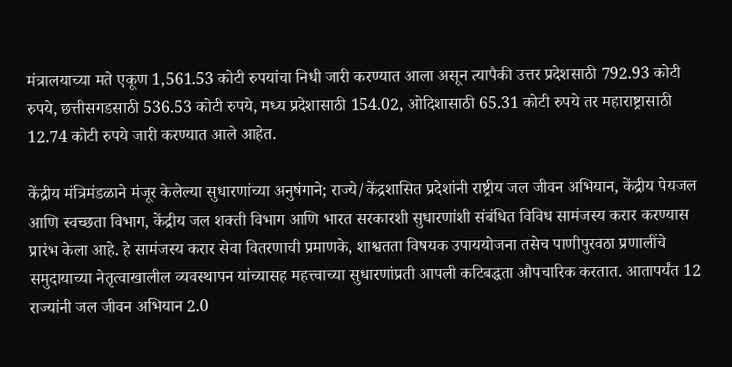मंत्रालयाच्या मते एकूण 1,561.53 कोटी रुपयांचा निधी जारी करण्यात आला असून त्यापैकी उत्तर प्रदेशसाठी 792.93 कोटी रुपये, छत्तीसगडसाठी 536.53 कोटी रुपये, मध्य प्रदेशासाठी 154.02, ओदिशासाठी 65.31 कोटी रुपये तर महाराष्ट्रासाठी 12.74 कोटी रुपये जारी करण्यात आले आहेत.

केंद्रीय मंत्रिमंडळाने मंजूर केलेल्या सुधारणांच्या अनुषंगाने; राज्ये/केंद्रशासित प्रदेशांनी राष्ट्रीय जल जीवन अभियान, केंद्रीय पेयजल आणि स्वच्छता विभाग, केंद्रीय जल शक्ती विभाग आणि भारत सरकारशी सुधारणांशी संबंधित विविध सामंजस्य करार करण्यास प्रारंभ केला आहे. हे सामंजस्य करार सेवा वितरणाची प्रमाणके, शाश्वतता विषयक उपाययोजना तसेच पाणीपुरवठा प्रणालींचे समुदायाच्या नेतृत्वाखालील व्यवस्थापन यांच्यासह महत्त्वाच्या सुधारणांप्रती आपली कटिबद्धता औपचारिक करतात. आतापर्यंत 12 राज्यांनी जल जीवन अभियान 2.0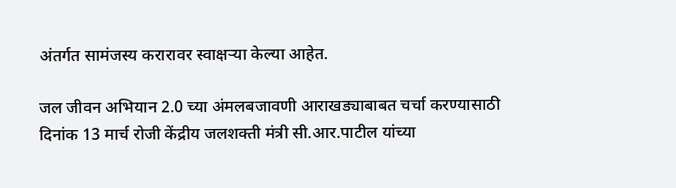अंतर्गत सामंजस्य करारावर स्वाक्षऱ्या केल्या आहेत.

जल जीवन अभियान 2.0 च्या अंमलबजावणी आराखड्याबाबत चर्चा करण्यासाठी दिनांक 13 मार्च रोजी केंद्रीय जलशक्ती मंत्री सी.आर.पाटील यांच्या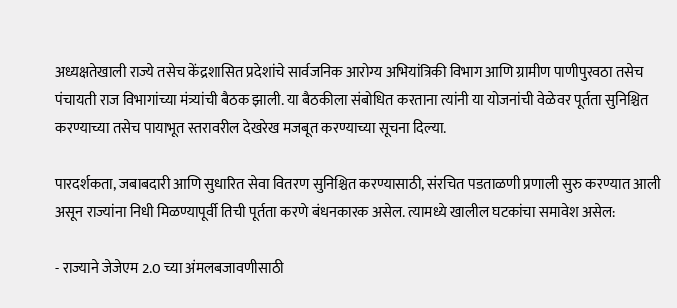अध्यक्षतेखाली राज्ये तसेच केंद्रशासित प्रदेशांचे सार्वजनिक आरोग्य अभियांत्रिकी विभाग आणि ग्रामीण पाणीपुरवठा तसेच पंचायती राज विभागांच्या मंत्र्यांची बैठक झाली. या बैठकीला संबोधित करताना त्यांनी या योजनांची वेळेवर पूर्तता सुनिश्चित करण्याच्या तसेच पायाभूत स्तरावरील देखरेख मजबूत करण्याच्या सूचना दिल्या.

पारदर्शकता, जबाबदारी आणि सुधारित सेवा वितरण सुनिश्चित करण्यासाठी, संरचित पडताळणी प्रणाली सुरु करण्यात आली असून राज्यांना निधी मिळण्यापूर्वी तिची पूर्तता करणे बंधनकारक असेल. त्यामध्ये खालील घटकांचा समावेश असेल:

- राज्याने जेजेएम 2.0 च्या अंमलबजावणीसाठी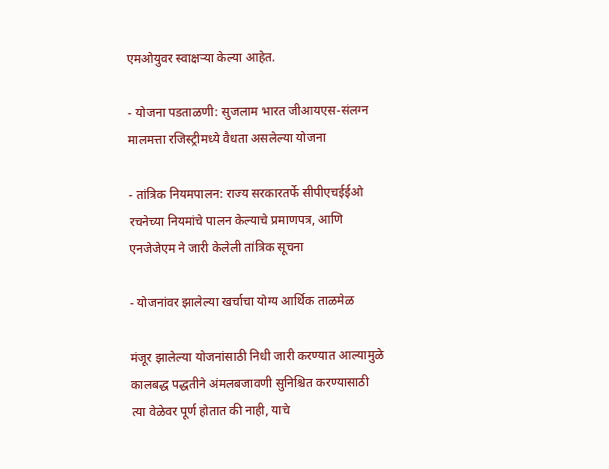एमओयुवर स्वाक्षऱ्या केल्या आहेत.

- योजना पडताळणी: सुजलाम भारत जीआयएस-संलग्न मालमत्ता रजिस्ट्रीमध्ये वैधता असलेल्या योजना

- तांत्रिक नियमपालन: राज्य सरकारतर्फे सीपीएचईईओ रचनेच्या नियमांचे पालन केल्याचे प्रमाणपत्र, आणि एनजेजेएम ने जारी केलेली तांत्रिक सूचना

- योजनांवर झालेल्या खर्चाचा योग्य आर्थिक ताळमेळ

मंजूर झालेल्या योजनांसाठी निधी जारी करण्यात आल्यामुळे कालबद्ध पद्धतीने अंमलबजावणी सुनिश्चित करण्यासाठी त्या वेळेवर पूर्ण होतात की नाही, याचे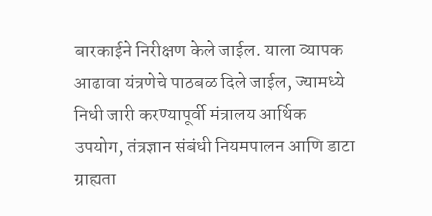बारकाईने निरीक्षण केले जाईल. याला व्यापक आढावा यंत्रणेचे पाठबळ दिले जाईल, ज्यामध्ये निधी जारी करण्यापूर्वी मंत्रालय आर्थिक उपयोग, तंत्रज्ञान संबंधी नियमपालन आणि डाटा ग्राह्यता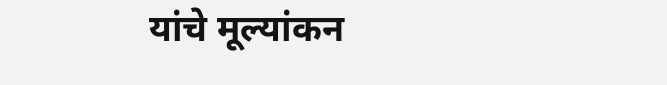यांचे मूल्यांकन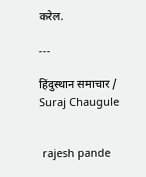करेल.

---

हिंदुस्थान समाचार / Suraj Chaugule


 rajesh pande